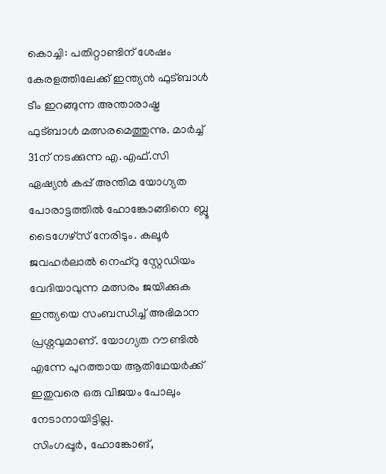കൊച്ചി: പതിറ്റാണ്ടിന് ശേഷം കേരളത്തിലേക്ക് ഇന്ത്യൻ ഫുട്ബാൾ ടീം ഇറങ്ങുന്ന അന്താരാഷ്ട്ര ഫുട്ബാൾ മത്സരമെത്തുന്നു. മാർച്ച് 31ന് നടക്കുന്ന എ.എഫ്.സി ഏഷ്യൻ കപ്പ് അന്തിമ യോഗ്യത പോരാട്ടത്തിൽ ഹോങ്കോങ്ങിനെ ബ്ലൂ ടൈഗേഴ്സ് നേരിടും. കലൂർ ജവഹർലാൽ നെഹ്റു സ്റ്റേഡിയം വേദിയാവുന്ന മത്സരം ജയിക്കുക ഇന്ത്യയെ സംബന്ധിച്ച് അഭിമാന പ്രശ്നവുമാണ്. യോഗ്യത റൗണ്ടിൽ എന്നേ പുറത്തായ ആതിഥേയർക്ക് ഇതുവരെ ഒരു വിജയം പോലും നേടാനായിട്ടില്ല.
സിംഗപ്പൂർ, ഹോങ്കോങ്,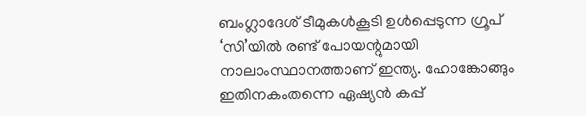ബംഗ്ലാദേശ് ടീമുകൾകൂടി ഉൾപ്പെടുന്ന ഗ്രൂപ് ‘സി’യിൽ രണ്ട് പോയന്റുമായി നാലാംസ്ഥാനത്താണ് ഇന്ത്യ. ഹോങ്കോങ്ങും ഇതിനകംതന്നെ ഏഷ്യൻ കപ്പ്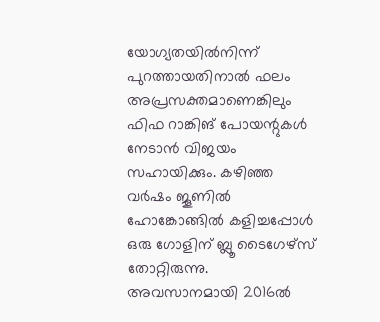യോഗ്യതയിൽനിന്ന് പുറത്തായതിനാൽ ഫലം അപ്രസക്തമാണെങ്കിലും ഫിഫ റാങ്കിങ് പോയന്റുകൾ നേടാൻ വിജയം സഹായിക്കും. കഴിഞ്ഞ വർഷം ജൂണിൽ ഹോങ്കോങ്ങിൽ കളിച്ചപ്പോൾ ഒരു ഗോളിന് ബ്ലൂ ടൈഗേഴ്സ് തോറ്റിരുന്നു. അവസാനമായി 2016ൽ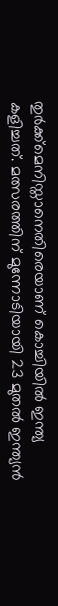തുർക്ക്മെനിസ്താനെതിരെയാണ് കൊച്ചിയിൽ ഇന്ത്യ കളിച്ചത്. മത്സരത്തിന് മുന്നോടിയായി 23 മുതൽ ഇന്ത്യൻ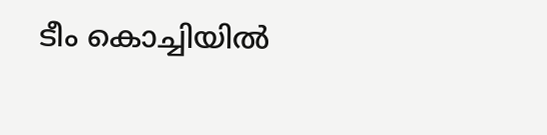ടീം കൊച്ചിയിൽ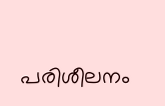പരിശീലനം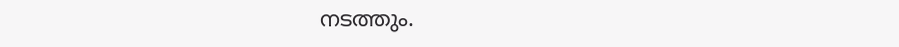നടത്തും.